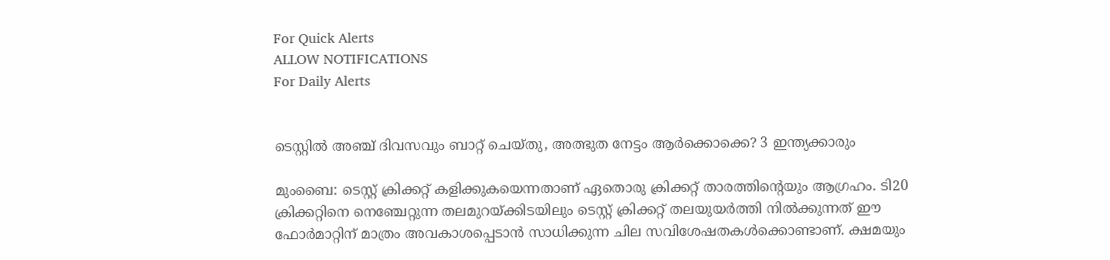For Quick Alerts
ALLOW NOTIFICATIONS
For Daily Alerts


ടെസ്റ്റില്‍ അഞ്ച് ദിവസവും ബാറ്റ് ചെയ്തു, അത്ഭുത നേട്ടം ആര്‍ക്കൊക്കെ? 3 ഇന്ത്യക്കാരും

മുംബൈ: ടെസ്റ്റ് ക്രിക്കറ്റ് കളിക്കുകയെന്നതാണ് ഏതൊരു ക്രിക്കറ്റ് താരത്തിന്റെയും ആഗ്രഹം. ടി20 ക്രിക്കറ്റിനെ നെഞ്ചേറ്റുന്ന തലമുറയ്ക്കിടയിലും ടെസ്റ്റ് ക്രിക്കറ്റ് തലയുയര്‍ത്തി നില്‍ക്കുന്നത് ഈ ഫോര്‍മാറ്റിന് മാത്രം അവകാശപ്പെടാന്‍ സാധിക്കുന്ന ചില സവിശേഷതകള്‍ക്കൊണ്ടാണ്. ക്ഷമയും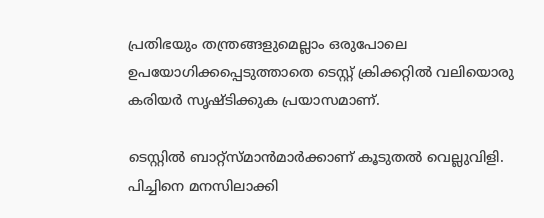പ്രതിഭയും തന്ത്രങ്ങളുമെല്ലാം ഒരുപോലെ ഉപയോഗിക്കപ്പെടുത്താതെ ടെസ്റ്റ് ക്രിക്കറ്റില്‍ വലിയൊരു കരിയര്‍ സൃഷ്ടിക്കുക പ്രയാസമാണ്.

ടെസ്റ്റില്‍ ബാറ്റ്‌സ്മാന്‍മാര്‍ക്കാണ് കൂടുതല്‍ വെല്ലുവിളി. പിച്ചിനെ മനസിലാക്കി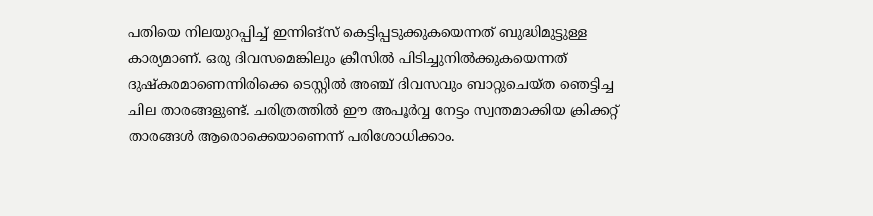പതിയെ നിലയുറപ്പിച്ച് ഇന്നിങ്‌സ് കെട്ടിപ്പടുക്കുകയെന്നത് ബുദ്ധിമുട്ടുള്ള കാര്യമാണ്. ഒരു ദിവസമെങ്കിലും ക്രീസില്‍ പിടിച്ചുനില്‍ക്കുകയെന്നത് ദുഷ്‌കരമാണെന്നിരിക്കെ ടെസ്റ്റില്‍ അഞ്ച് ദിവസവും ബാറ്റുചെയ്ത ഞെട്ടിച്ച ചില താരങ്ങളുണ്ട്. ചരിത്രത്തില്‍ ഈ അപൂര്‍വ്വ നേട്ടം സ്വന്തമാക്കിയ ക്രിക്കറ്റ് താരങ്ങള്‍ ആരൊക്കെയാണെന്ന് പരിശോധിക്കാം.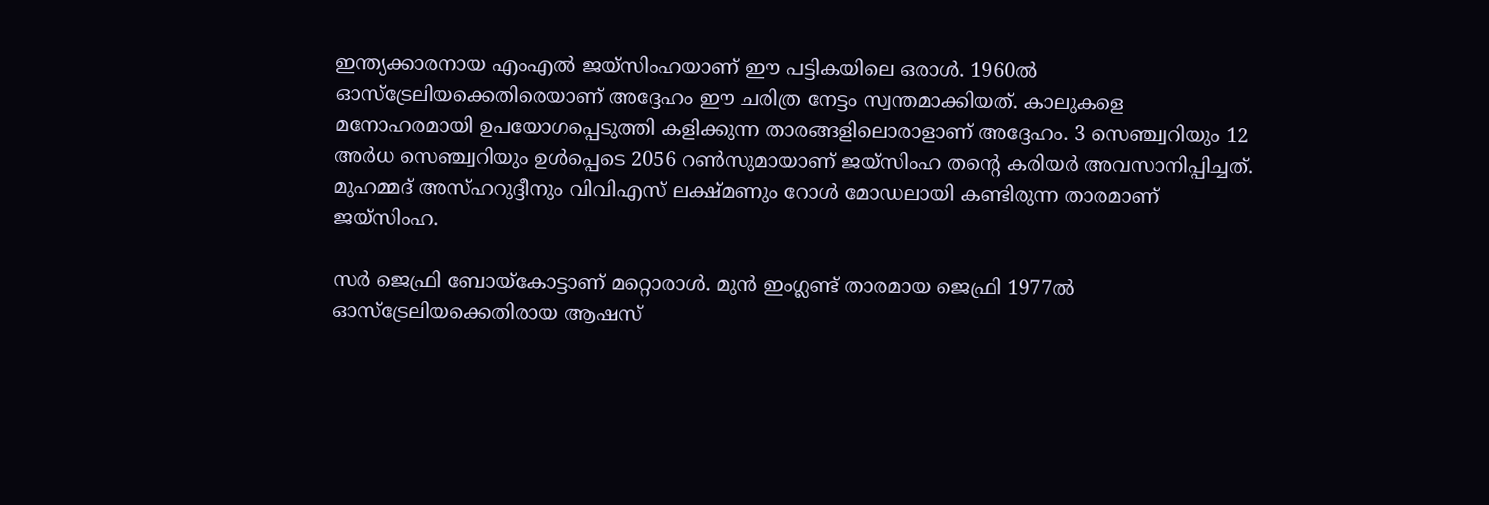ഇന്ത്യക്കാരനായ എംഎല്‍ ജയ്‌സിംഹയാണ് ഈ പട്ടികയിലെ ഒരാള്‍. 1960ല്‍ ഓസ്‌ട്രേലിയക്കെതിരെയാണ് അദ്ദേഹം ഈ ചരിത്ര നേട്ടം സ്വന്തമാക്കിയത്. കാലുകളെ മനോഹരമായി ഉപയോഗപ്പെടുത്തി കളിക്കുന്ന താരങ്ങളിലൊരാളാണ് അദ്ദേഹം. 3 സെഞ്ച്വറിയും 12 അര്‍ധ സെഞ്ച്വറിയും ഉള്‍പ്പെടെ 2056 റണ്‍സുമായാണ് ജയ്‌സിംഹ തന്റെ കരിയര്‍ അവസാനിപ്പിച്ചത്. മുഹമ്മദ് അസ്ഹറുദ്ദീനും വിവിഎസ് ലക്ഷ്മണും റോള്‍ മോഡലായി കണ്ടിരുന്ന താരമാണ് ജയ്‌സിംഹ.

സര്‍ ജെഫ്രി ബോയ്‌കോട്ടാണ് മറ്റൊരാള്‍. മുന്‍ ഇംഗ്ലണ്ട് താരമായ ജെഫ്രി 1977ല്‍ ഓസ്‌ട്രേലിയക്കെതിരായ ആഷസ്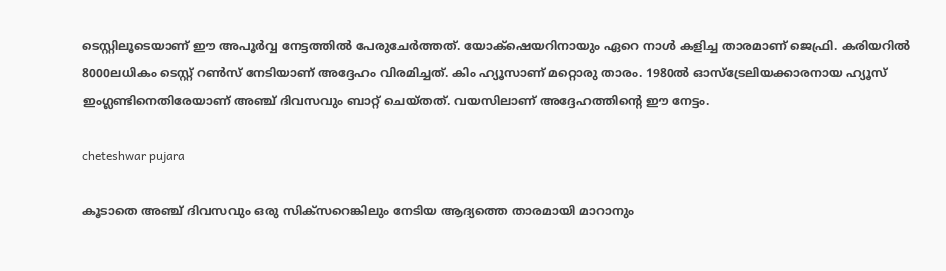ടെസ്റ്റിലൂടെയാണ് ഈ അപൂര്‍വ്വ നേട്ടത്തില്‍ പേരുചേര്‍ത്തത്. യോക്‌ഷെയറിനായും ഏറെ നാള്‍ കളിച്ച താരമാണ് ജെഫ്രി. കരിയറില്‍ 8000ലധികം ടെസ്റ്റ് റണ്‍സ് നേടിയാണ് അദ്ദേഹം വിരമിച്ചത്. കിം ഹ്യൂസാണ് മറ്റൊരു താരം. 1980ല്‍ ഓസ്‌ട്രേലിയക്കാരനായ ഹ്യൂസ് ഇംഗ്ലണ്ടിനെതിരേയാണ് അഞ്ച് ദിവസവും ബാറ്റ് ചെയ്തത്. വയസിലാണ് അദ്ദേഹത്തിന്റെ ഈ നേട്ടം.

cheteshwar pujara

കൂടാതെ അഞ്ച് ദിവസവും ഒരു സിക്‌സറെങ്കിലും നേടിയ ആദ്യത്തെ താരമായി മാറാനും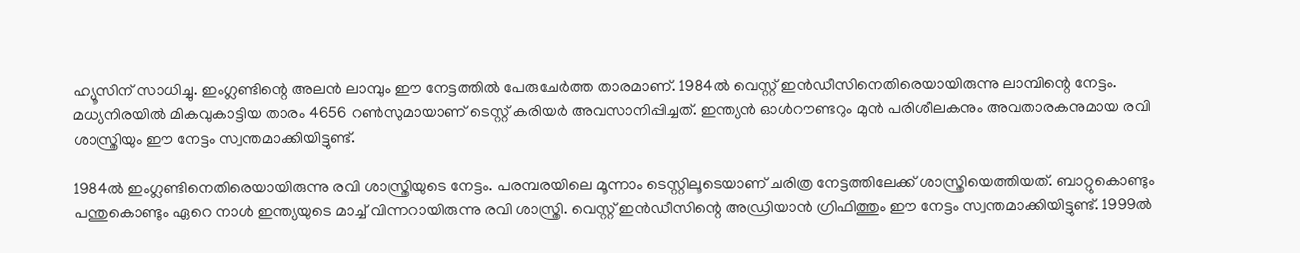ഹ്യൂസിന് സാധിച്ചു. ഇംഗ്ലണ്ടിന്റെ അലന്‍ ലാമ്പും ഈ നേട്ടത്തില്‍ പേരുചേര്‍ത്ത താരമാണ്. 1984ല്‍ വെസ്റ്റ് ഇന്‍ഡീസിനെതിരെയായിരുന്നു ലാമ്പിന്റെ നേട്ടം. മധ്യനിരയില്‍ മികവുകാട്ടിയ താരം 4656 റണ്‍സുമായാണ് ടെസ്റ്റ് കരിയര്‍ അവസാനിപ്പിച്ചത്. ഇന്ത്യന്‍ ഓള്‍റൗണ്ടറും മുന്‍ പരിശീലകനും അവതാരകനുമായ രവി ശാസ്ത്രിയും ഈ നേട്ടം സ്വന്തമാക്കിയിട്ടുണ്ട്.

1984ല്‍ ഇംഗ്ലണ്ടിനെതിരെയായിരുന്നു രവി ശാസ്ത്രിയുടെ നേട്ടം. പരമ്പരയിലെ മൂന്നാം ടെസ്റ്റിലൂടെയാണ് ചരിത്ര നേട്ടത്തിലേക്ക് ശാസ്ത്രിയെത്തിയത്. ബാറ്റുകൊണ്ടും പന്തുകൊണ്ടും ഏറെ നാള്‍ ഇന്ത്യയുടെ മാച്ച് വിന്നറായിരുന്നു രവി ശാസ്ത്രി. വെസ്റ്റ് ഇന്‍ഡീസിന്റെ അഡ്രിയാന്‍ ഗ്രിഫിത്തും ഈ നേട്ടം സ്വന്തമാക്കിയിട്ടുണ്ട്. 1999ല്‍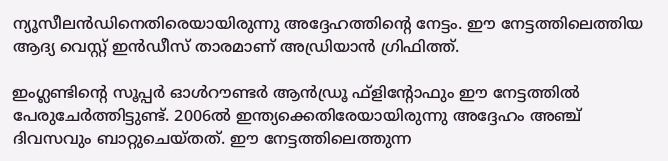ന്യൂസീലന്‍ഡിനെതിരെയായിരുന്നു അദ്ദേഹത്തിന്റെ നേട്ടം. ഈ നേട്ടത്തിലെത്തിയ ആദ്യ വെസ്റ്റ് ഇന്‍ഡീസ് താരമാണ് അഡ്രിയാന്‍ ഗ്രിഫിത്ത്.

ഇംഗ്ലണ്ടിന്റെ സൂപ്പര്‍ ഓള്‍റൗണ്ടര്‍ ആന്‍ഡ്രൂ ഫ്‌ളിന്റോഫും ഈ നേട്ടത്തില്‍ പേരുചേര്‍ത്തിട്ടുണ്ട്. 2006ല്‍ ഇന്ത്യക്കെതിരേയായിരുന്നു അദ്ദേഹം അഞ്ച് ദിവസവും ബാറ്റുചെയ്തത്. ഈ നേട്ടത്തിലെത്തുന്ന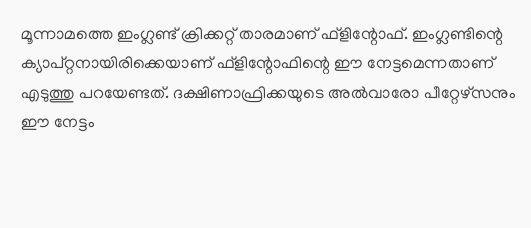മൂന്നാമത്തെ ഇംഗ്ലണ്ട് ക്രിക്കറ്റ് താരമാണ് ഫ്‌ളിന്റോഫ്. ഇംഗ്ലണ്ടിന്റെ ക്യാപ്റ്റനായിരിക്കെയാണ് ഫ്‌ളിന്റോഫിന്റെ ഈ നേട്ടമെന്നതാണ് എടുത്തു പറയേണ്ടത്. ദക്ഷിണാഫ്രിക്കയുടെ അല്‍വാരോ പീറ്റേഴ്‌സനും ഈ നേട്ടം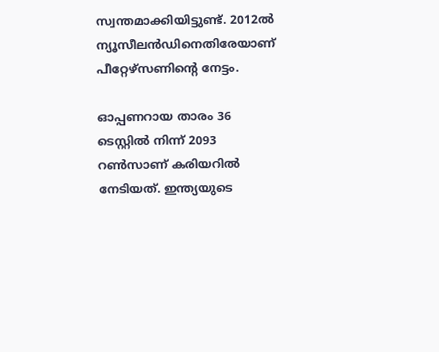സ്വന്തമാക്കിയിട്ടുണ്ട്. 2012ല്‍ ന്യൂസീലന്‍ഡിനെതിരേയാണ് പീറ്റേഴ്‌സണിന്റെ നേട്ടം.

ഓപ്പണറായ താരം 36 ടെസ്റ്റില്‍ നിന്ന് 2093 റണ്‍സാണ് കരിയറില്‍ നേടിയത്. ഇന്ത്യയുടെ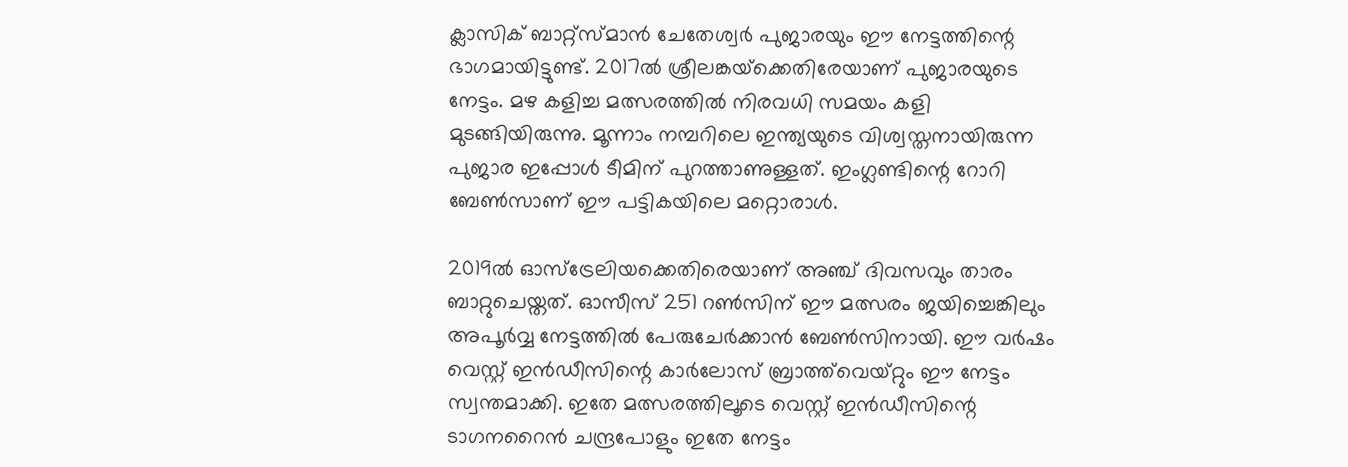ക്ലാസിക് ബാറ്റ്‌സ്മാന്‍ ചേതേശ്വര്‍ പുജാരയും ഈ നേട്ടത്തിന്റെ ഭാഗമായിട്ടുണ്ട്. 2017ല്‍ ശ്രീലങ്കയ്‌ക്കെതിരേയാണ് പുജാരയുടെ നേട്ടം. മഴ കളിച്ച മത്സരത്തില്‍ നിരവധി സമയം കളി മുടങ്ങിയിരുന്നു. മൂന്നാം നമ്പറിലെ ഇന്ത്യയുടെ വിശ്വസ്തനായിരുന്ന പുജാര ഇപ്പോള്‍ ടീമിന് പുറത്താണുള്ളത്. ഇംഗ്ലണ്ടിന്റെ റോറി ബേണ്‍സാണ് ഈ പട്ടികയിലെ മറ്റൊരാള്‍.

2019ല്‍ ഓസ്‌ട്രേലിയക്കെതിരെയാണ് അഞ്ച് ദിവസവും താരം ബാറ്റുചെയ്തത്. ഓസീസ് 251 റണ്‍സിന് ഈ മത്സരം ജയിച്ചെങ്കിലും അപൂര്‍വ്വ നേട്ടത്തില്‍ പേരുചേര്‍ക്കാന്‍ ബേണ്‍സിനായി. ഈ വര്‍ഷം വെസ്റ്റ് ഇന്‍ഡീസിന്റെ കാര്‍ലോസ് ബ്രാത്ത്‌വെയ്റ്റും ഈ നേട്ടം സ്വന്തമാക്കി. ഇതേ മത്സരത്തിലൂടെ വെസ്റ്റ് ഇന്‍ഡീസിന്റെ ടാഗനറൈന്‍ ചന്ദ്രപോളും ഇതേ നേട്ടം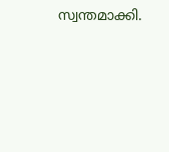സ്വന്തമാക്കി.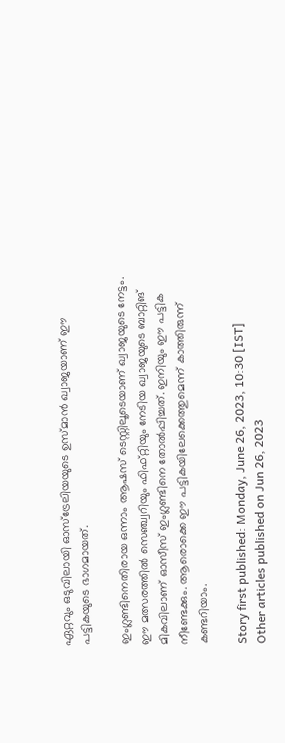ഏറ്റവും ഒടുവിലായി ഓസ്‌ട്രേലിയയുടെ ഉസ്മാന്‍ ഖ്വാജയാണ് ഈ പട്ടികയുടെ ഭാഗമായത്.

ഇംഗ്ലണ്ടിനെതിരായ ഒന്നാം ആഷസ് ടെസ്റ്റിലൂടെയാണ് ഖ്വാജയുടെ നേട്ടം. ഈ മത്സരത്തില്‍ സെഞ്ച്വറിയും ഫിഫ്റ്റിയും നേടിയ ഖ്വാജയുടെ ബാറ്റിങ് മികവിലാണ് ഓസീസ് ഇംഗ്ലണ്ടിനെ തോല്‍പ്പിച്ചത്. ഇനിയും ഈ പട്ടിക നീണ്ടേക്കും. ആരൊക്കെ ഈ പട്ടികയിലേക്കെത്തുമെന്ന് കാത്തിരുന്ന് കണ്ടറിയാം.

Story first published: Monday, June 26, 2023, 10:30 [IST]
Other articles published on Jun 26, 2023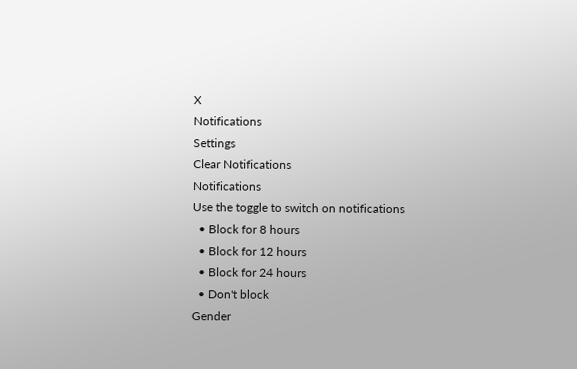X
Notifications
Settings
Clear Notifications
Notifications
Use the toggle to switch on notifications
  • Block for 8 hours
  • Block for 12 hours
  • Block for 24 hours
  • Don't block
Gender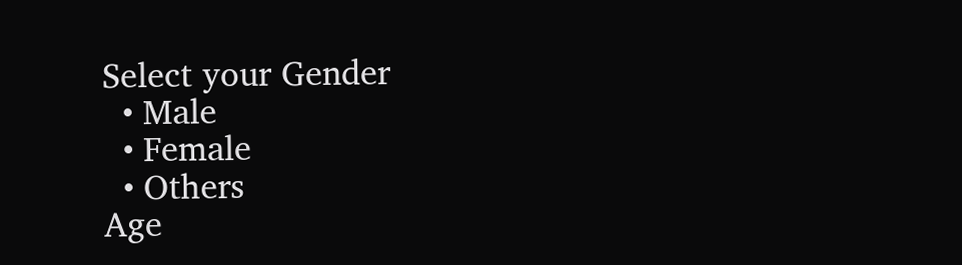Select your Gender
  • Male
  • Female
  • Others
Age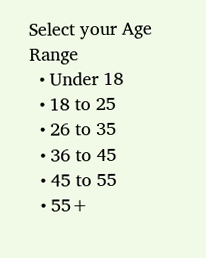Select your Age Range
  • Under 18
  • 18 to 25
  • 26 to 35
  • 36 to 45
  • 45 to 55
  • 55+